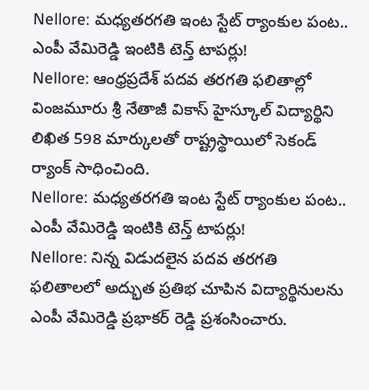Nellore: మధ్యతరగతి ఇంట స్టేట్ ర్యాంకుల పంట.. ఎంపీ వేమిరెడ్డి ఇంటికి టెన్త్ టాపర్లు!
Nellore: ఆంధ్రప్రదేశ్ పదవ తరగతి ఫలితాల్లో వింజమూరు శ్రీ నేతాజీ వికాస్ హైస్కూల్ విద్యార్థిని లిఖిత 598 మార్కులతో రాష్ట్రస్థాయిలో సెకండ్ ర్యాంక్ సాధించింది.
Nellore: మధ్యతరగతి ఇంట స్టేట్ ర్యాంకుల పంట.. ఎంపీ వేమిరెడ్డి ఇంటికి టెన్త్ టాపర్లు!
Nellore: నిన్న విడుదలైన పదవ తరగతి ఫలితాలలో అద్భుత ప్రతిభ చూపిన విద్యార్థినులను ఎంపీ వేమిరెడ్డి ప్రభాకర్ రెడ్డి ప్రశంసించారు.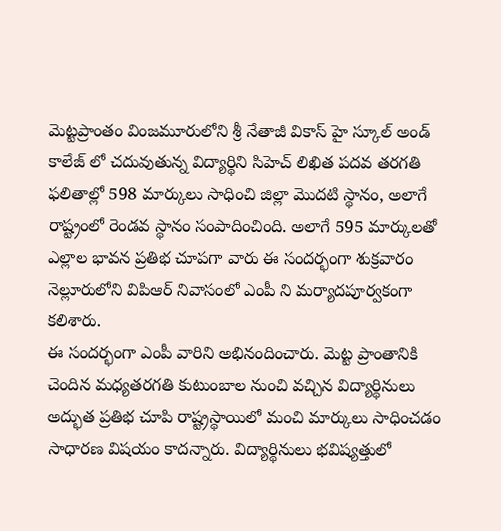మెట్టప్రాంతం వింజమూరులోని శ్రీ నేతాజీ వికాస్ హై స్కూల్ అండ్ కాలేజ్ లో చదువుతున్న విద్యార్థిని సిహెచ్ లిఖిత పదవ తరగతి ఫలితాల్లో 598 మార్కులు సాధించి జిల్లా మొదటి స్థానం, అలాగే రాష్ట్రంలో రెండవ స్థానం సంపాదించింది. అలాగే 595 మార్కులతో ఎల్లాల భావన ప్రతిభ చూపగా వారు ఈ సందర్భంగా శుక్రవారం నెల్లూరులోని విపిఆర్ నివాసంలో ఎంపీ ని మర్యాదపూర్వకంగా కలిశారు.
ఈ సందర్భంగా ఎంపీ వారిని అభినందించారు. మెట్ట ప్రాంతానికి చెందిన మధ్యతరగతి కుటుంబాల నుంచి వచ్చిన విద్యార్థినులు అద్భుత ప్రతిభ చూపి రాష్ట్రస్థాయిలో మంచి మార్కులు సాధించడం సాధారణ విషయం కాదన్నారు. విద్యార్థినులు భవిష్యత్తులో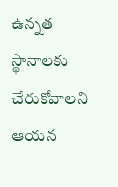ఉన్నత స్థానాలకు చేరుకోవాలని ఆయన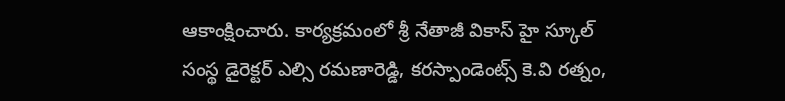ఆకాంక్షించారు. కార్యక్రమంలో శ్రీ నేతాజీ వికాస్ హై స్కూల్ సంస్థ డైరెక్టర్ ఎల్సి రమణారెడ్డి, కరస్పాండెంట్స్ కె.వి రత్నం,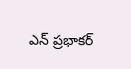ఎన్ ప్రభాకర్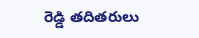రెడ్డి తదితరులు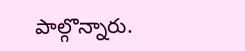పాల్గొన్నారు.